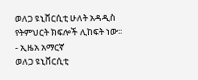ወለጋ ዩኒቨርሲቲ ሁለት አዳዲስ የትምህርት ክፍሎች ሊከፍት ነው፡፡ - ኢዜአ አማርኛ
ወለጋ ዩኒቨርሲቲ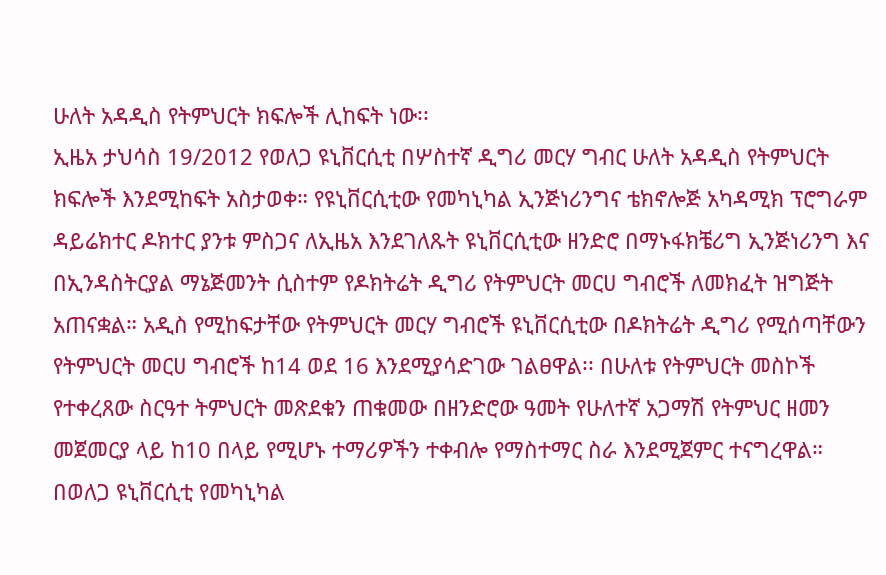ሁለት አዳዲስ የትምህርት ክፍሎች ሊከፍት ነው፡፡
ኢዜአ ታህሳስ 19/2012 የወለጋ ዩኒቨርሲቲ በሦስተኛ ዲግሪ መርሃ ግብር ሁለት አዳዲስ የትምህርት ክፍሎች እንደሚከፍት አስታወቀ። የዩኒቨርሲቲው የመካኒካል ኢንጅነሪንግና ቴክኖሎጅ አካዳሚክ ፕሮግራም ዳይሬክተር ዶክተር ያንቱ ምስጋና ለኢዜአ እንደገለጹት ዩኒቨርሲቲው ዘንድሮ በማኑፋክቼሪግ ኢንጅነሪንግ እና በኢንዳስትርያል ማኔጅመንት ሲስተም የዶክትሬት ዲግሪ የትምህርት መርሀ ግብሮች ለመክፈት ዝግጅት አጠናቋል። አዲስ የሚከፍታቸው የትምህርት መርሃ ግብሮች ዩኒቨርሲቲው በዶክትሬት ዲግሪ የሚሰጣቸውን የትምህርት መርሀ ግብሮች ከ14 ወደ 16 እንደሚያሳድገው ገልፀዋል፡፡ በሁለቱ የትምህርት መስኮች የተቀረጸው ስርዓተ ትምህርት መጽደቁን ጠቁመው በዘንድሮው ዓመት የሁለተኛ አጋማሽ የትምህር ዘመን መጀመርያ ላይ ከ10 በላይ የሚሆኑ ተማሪዎችን ተቀብሎ የማስተማር ስራ እንደሚጀምር ተናግረዋል። በወለጋ ዩኒቨርሲቲ የመካኒካል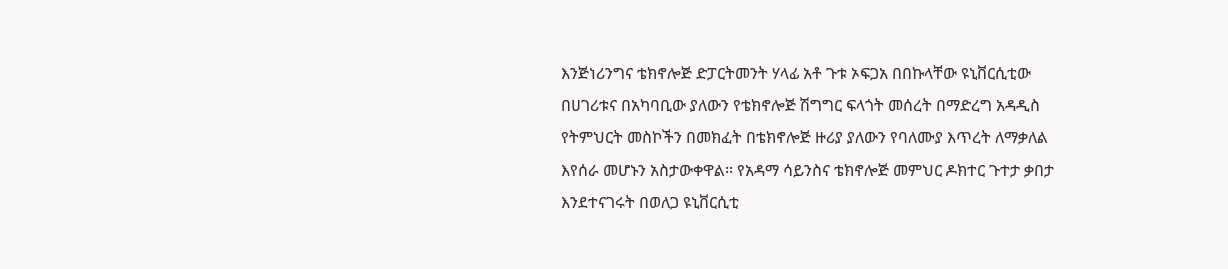እንጅነሪንግና ቴክኖሎጅ ድፓርትመንት ሃላፊ አቶ ጉቱ ኦፍጋአ በበኩላቸው ዩኒቨርሲቲው በሀገሪቱና በአካባቢው ያለውን የቴክኖሎጅ ሽግግር ፍላጎት መሰረት በማድረግ አዳዲስ የትምህርት መስኮችን በመክፈት በቴክኖሎጅ ዙሪያ ያለውን የባለሙያ እጥረት ለማቃለል እየሰራ መሆኑን አስታውቀዋል፡፡ የአዳማ ሳይንስና ቴክኖሎጅ መምህር ዶክተር ጉተታ ቃበታ እንደተናገሩት በወለጋ ዩኒቨርሲቲ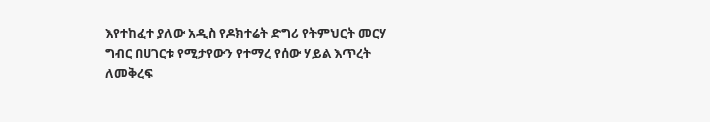እየተከፈተ ያለው አዲስ የዶክተሬት ድግሪ የትምህርት መርሃ ግብር በሀገርቱ የሚታየውን የተማረ የሰው ሃይል እጥረት ለመቅረፍ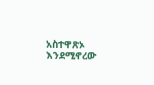አስተዋጽኦ እንደሚኖረው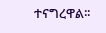ተናግረዋል፡፡